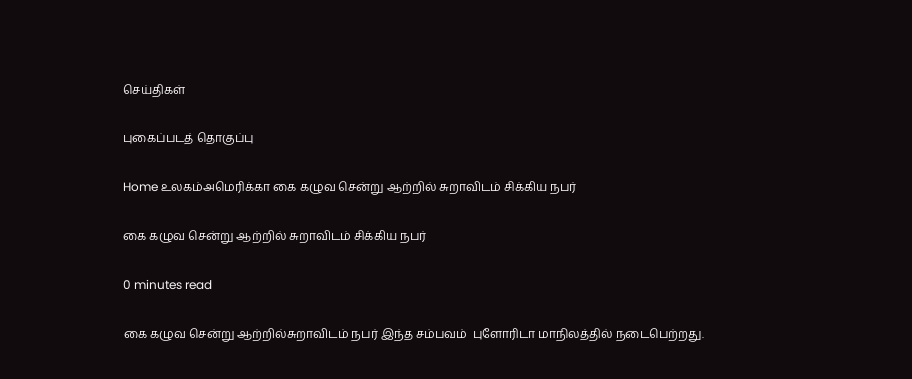செய்திகள்

புகைப்படத் தொகுப்பு

Home உலகம்அமெரிக்கா கை கழுவ சென்று ஆற்றில் சுறாவிடம் சிக்கிய நபர்

கை கழுவ சென்று ஆற்றில் சுறாவிடம் சிக்கிய நபர்

0 minutes read

கை கழுவ சென்று ஆற்றில்சுறாவிடம் நபர் இந்த சம்பவம்  புளோரிடா மாநிலத்தில் நடைபெற்றது.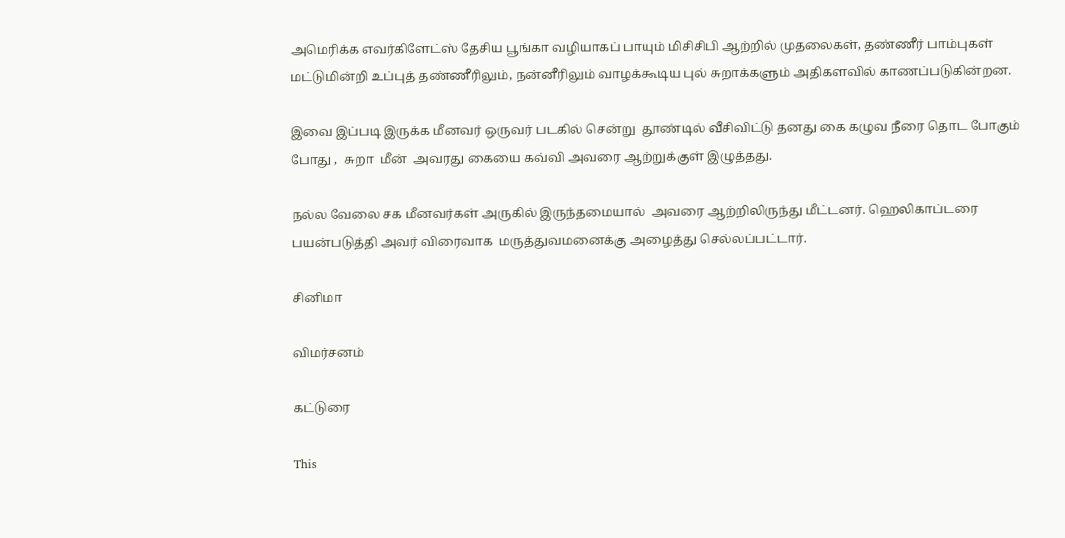அமெரிக்க எவர்கிளேட்ஸ் தேசிய பூங்கா வழியாகப் பாயும் மிசிசிபி ஆற்றில் முதலைகள், தண்ணீர் பாம்புகள் மட்டுமின்றி உப்புத் தண்ணீரிலும், நன்னீரிலும் வாழக்கூடிய புல் சுறாக்களும் அதிகளவில் காணப்படுகின்றன.

இவை இப்படி இருக்க மீனவர் ஒருவர் படகில் சென்று  தூண்டில் வீசிவிட்டு தனது கை கழுவ நீரை தொட போகும் போது ,  சுறா  மீன்  அவரது கையை கவ்வி அவரை ஆற்றுக்குள் இழுத்தது.

நல்ல வேலை சக மீனவர்கள் அருகில் இருந்தமையால்  அவரை ஆற்றிலிருந்து மீட்டனர். ஹெலிகாப்டரை பயன்படுத்தி அவர் விரைவாக  மருத்துவமனைக்கு அழைத்து செல்லப்பட்டார்.

சினிமா

விமர்சனம்

கட்டுரை

This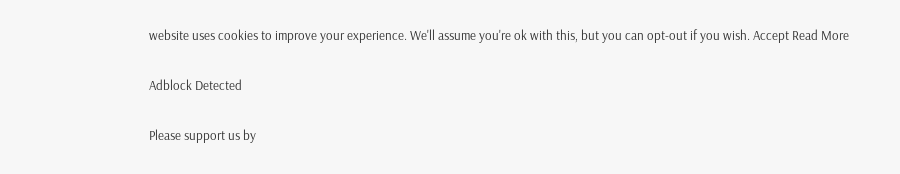website uses cookies to improve your experience. We'll assume you're ok with this, but you can opt-out if you wish. Accept Read More

Adblock Detected

Please support us by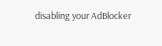disabling your AdBlocker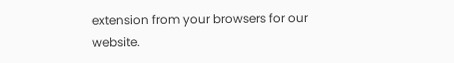extension from your browsers for our website.